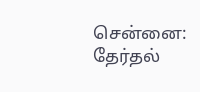சென்னை: தேர்தல்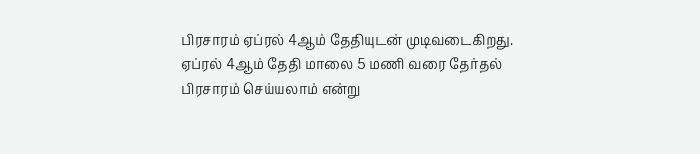பிரசாரம் ஏப்ரல் 4ஆம் தேதியுடன் முடிவடைகிறது. ஏப்ரல் 4ஆம் தேதி மாலை 5 மணி வரை தேர்தல் பிரசாரம் செய்யலாம் என்று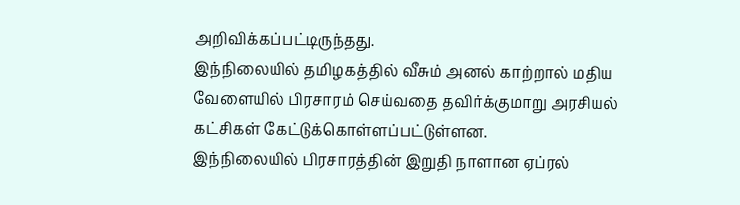அறிவிக்கப்பட்டிருந்தது.
இந்நிலையில் தமிழகத்தில் வீசும் அனல் காற்றால் மதிய வேளையில் பிரசாரம் செய்வதை தவிர்க்குமாறு அரசியல் கட்சிகள் கேட்டுக்கொள்ளப்பட்டுள்ளன.
இந்நிலையில் பிரசாரத்தின் இறுதி நாளான ஏப்ரல்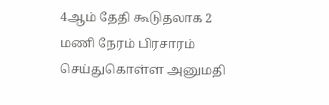4ஆம் தேதி கூடுதலாக 2 மணி நேரம் பிரசாரம் செய்துகொள்ள அனுமதி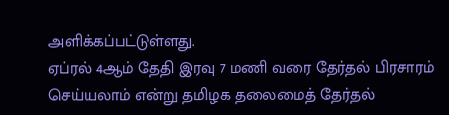அளிக்கப்பட்டுள்ளது.
ஏப்ரல் 4ஆம் தேதி இரவு 7 மணி வரை தேர்தல் பிரசாரம் செய்யலாம் என்று தமிழக தலைமைத் தேர்தல்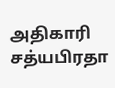அதிகாரி சத்யபிரதா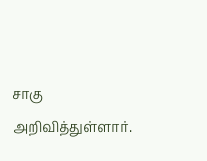சாகு அறிவித்துள்ளார்.